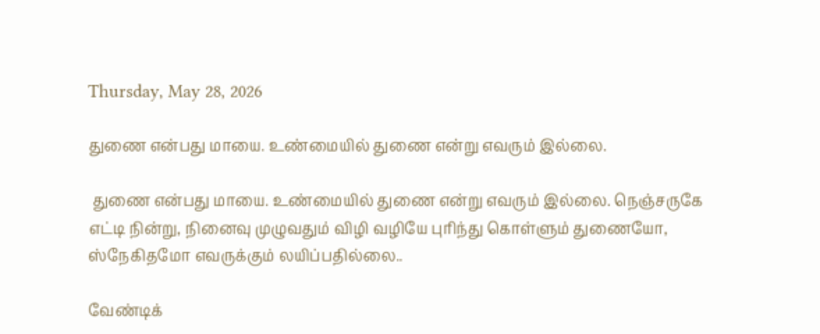Thursday, May 28, 2026

துணை என்பது மாயை. உண்மையில் துணை என்று எவரும் இல்லை.

 துணை என்பது மாயை. உண்மையில் துணை என்று எவரும் இல்லை. நெஞ்சருகே எட்டி நின்று, நினைவு முழுவதும் விழி வழியே புரிந்து கொள்ளும் துணையோ, ஸ்நேகிதமோ எவருக்கும் லயிப்பதில்லை..

வேண்டிக்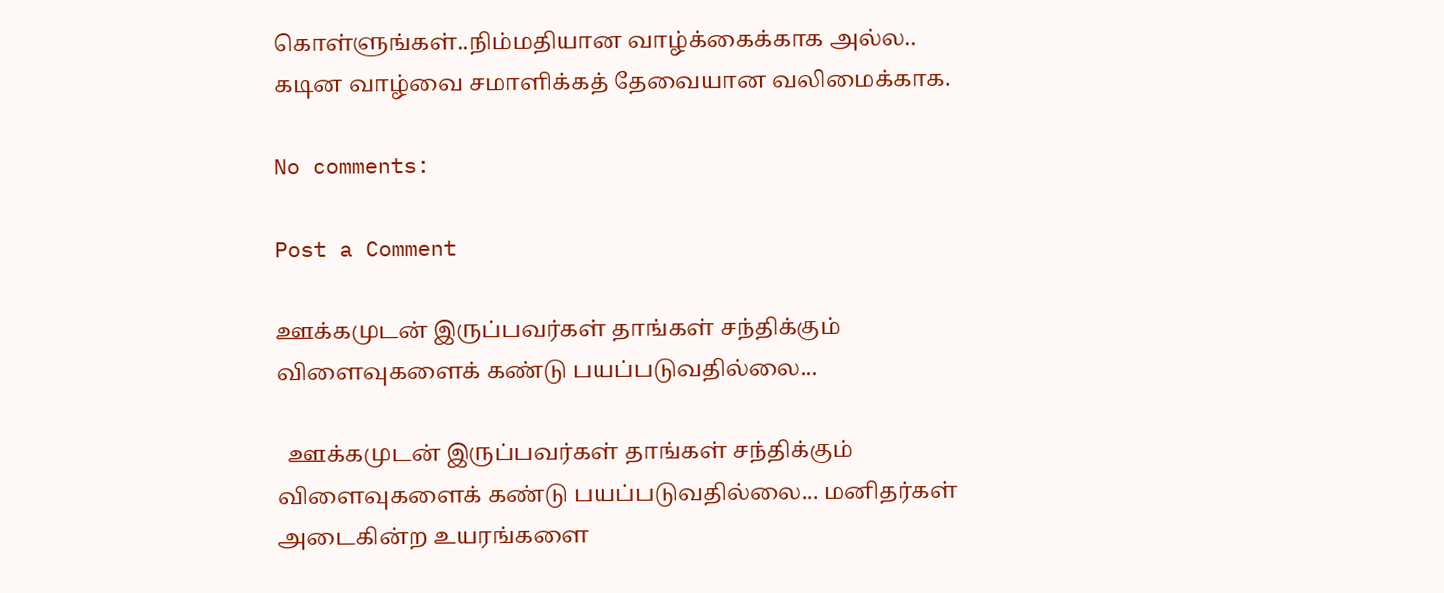கொள்ளுங்கள்..நிம்மதியான வாழ்க்கைக்காக அல்ல.. கடின வாழ்வை சமாளிக்கத் தேவையான வலிமைக்காக.

No comments:

Post a Comment

ஊக்கமுடன் இருப்பவர்கள் தாங்கள் சந்திக்கும் விளைவுகளைக் கண்டு பயப்படுவதில்லை...

  ஊக்கமுடன் இருப்பவர்கள் தாங்கள் சந்திக்கும் விளைவுகளைக் கண்டு பயப்படுவதில்லை... மனிதர்கள் அடைகின்ற உயரங்களை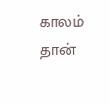காலம் தான்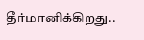தீர்மானிக்கிறது..